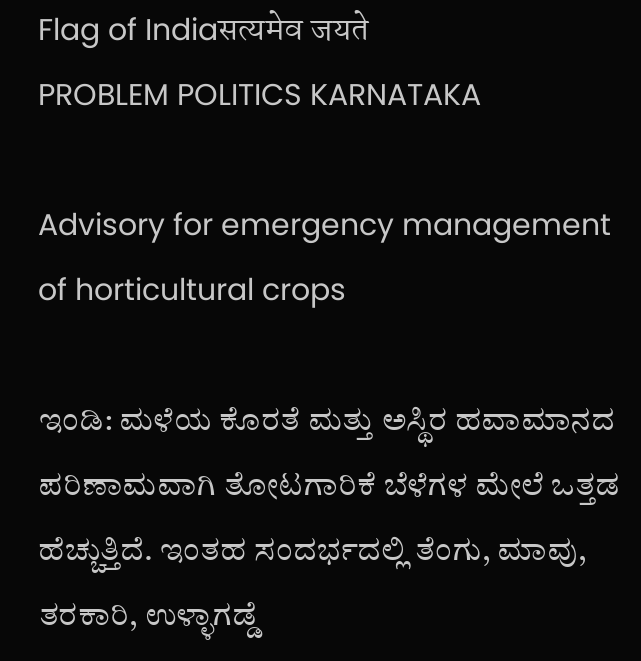Flag of Indiaसत्यमेव जयते
PROBLEM POLITICS KARNATAKA

Advisory for emergency management of horticultural crops

ಇಂಡಿ: ಮಳೆಯ ಕೊರತೆ ಮತ್ತು ಅಸ್ಥಿರ ಹವಾಮಾನದ ಪರಿಣಾಮವಾಗಿ ತೋಟಗಾರಿಕೆ ಬೆಳೆಗಳ ಮೇಲೆ ಒತ್ತಡ ಹೆಚ್ಚುತ್ತಿದೆ. ಇಂತಹ ಸಂದರ್ಭದಲ್ಲಿ ತೆಂಗು, ಮಾವು, ತರಕಾರಿ, ಉಳ್ಳಾಗಡ್ಡೆ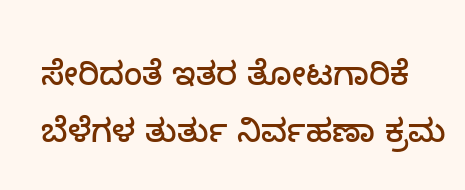ಸೇರಿದಂತೆ ಇತರ ತೋಟಗಾರಿಕೆ ಬೆಳೆಗಳ ತುರ್ತು ನಿರ್ವಹಣಾ ಕ್ರಮ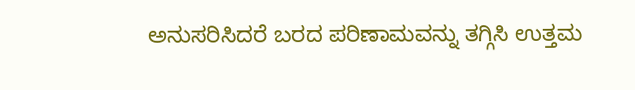ಅನುಸರಿಸಿದರೆ ಬರದ ಪರಿಣಾಮವನ್ನು ತಗ್ಗಿಸಿ ಉತ್ತಮ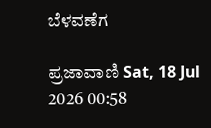ಬೆಳವಣೆಗ

ಪ್ರಜಾವಾಣಿ Sat, 18 Jul 2026 00:58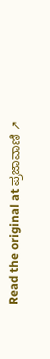Read the original at ಪ್ರಜಾವಾಣಿ ↗